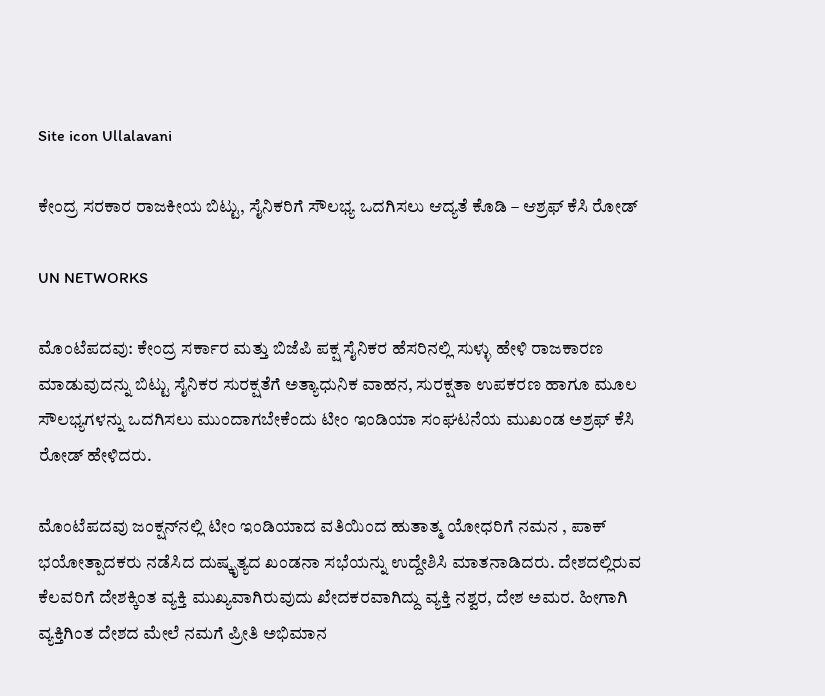Site icon Ullalavani

ಕೇಂದ್ರ ಸರಕಾರ ರಾಜಕೀಯ ಬಿಟ್ಟು, ಸೈನಿಕರಿಗೆ ಸೌಲಭ್ಯ ಒದಗಿಸಲು ಆದ್ಯತೆ ಕೊಡಿ – ಆಶ್ರಫ್ ಕೆಸಿ ರೋಡ್

UN NETWORKS

ಮೊಂಟೆಪದವು: ಕೇಂದ್ರ ಸರ್ಕಾರ ಮತ್ತು ಬಿಜೆಪಿ ಪಕ್ಷ ಸೈನಿಕರ ಹೆಸರಿನಲ್ಲಿ ಸುಳ್ಳು ಹೇಳಿ ರಾಜಕಾರಣ ಮಾಡುವುದನ್ನು ಬಿಟ್ಟು ಸೈನಿಕರ ಸುರಕ್ಷತೆಗೆ ಅತ್ಯಾಧುನಿಕ ವಾಹನ, ಸುರಕ್ಷತಾ ಉಪಕರಣ ಹಾಗೂ ಮೂಲ ಸೌಲಭ್ಯಗಳನ್ನು ಒದಗಿಸಲು ಮುಂದಾಗಬೇಕೆಂದು ಟೀಂ ಇಂಡಿಯಾ ಸಂಘಟನೆಯ ಮುಖಂಡ ಅಶ್ರಫ್ ಕೆಸಿ ರೋಡ್ ಹೇಳಿದರು.

ಮೊಂಟೆಪದವು ಜಂಕ್ಷನ್‍ನಲ್ಲಿ ಟೀಂ ಇಂಡಿಯಾದ ವತಿಯಿಂದ ಹುತಾತ್ಮ ಯೋಧರಿಗೆ ನಮನ , ಪಾಕ್ ಭಯೋತ್ಪಾದಕರು ನಡೆಸಿದ ದುಷ್ಕೃತ್ಯದ ಖಂಡನಾ ಸಭೆಯನ್ನು ಉದ್ದೇಶಿಸಿ ಮಾತನಾಡಿದರು. ದೇಶದಲ್ಲಿರುವ ಕೆಲವರಿಗೆ ದೇಶಕ್ಕಿಂತ ವ್ಯಕ್ತಿ ಮುಖ್ಯವಾಗಿರುವುದು ಖೇದಕರವಾಗಿದ್ದು ವ್ಯಕ್ತಿ ನಶ್ವರ, ದೇಶ ಅಮರ. ಹೀಗಾಗಿ ವ್ಯಕ್ತಿಗಿಂತ ದೇಶದ ಮೇಲೆ ನಮಗೆ ಪ್ರೀತಿ ಅಭಿಮಾನ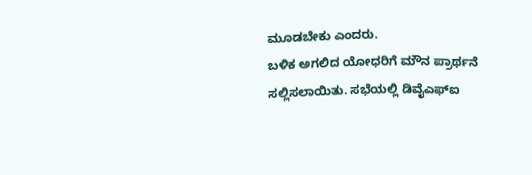ಮೂಡಬೇಕು ಎಂದರು.
ಬಳಿಕ ಅಗಲಿದ ಯೋಧರಿಗೆ ಮೌನ ಪ್ರಾರ್ಥನೆ ಸಲ್ಲಿಸಲಾಯಿತು. ಸಭೆಯಲ್ಲಿ ಡಿವೈಎಫ್‍ಐ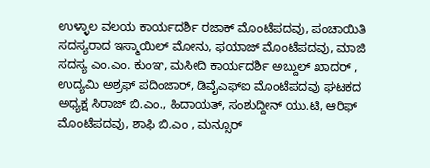ಉಳ್ಳಾಲ ವಲಯ ಕಾರ್ಯದರ್ಶಿ ರಜಾಕ್ ಮೊಂಟೆಪದವು, ಪಂಚಾಯಿತಿ ಸದಸ್ಯರಾದ ಇಸ್ಮಾಯಿಲ್ ಮೋನು, ಫಯಾಜ್ ಮೊಂಟೆಪದವು, ಮಾಜಿ ಸದಸ್ಯ ಎಂ.ಎಂ. ಕುಂಞ, ಮಸೀದಿ ಕಾರ್ಯದರ್ಶಿ ಅಬ್ದುಲ್ ಖಾದರ್ , ಉದ್ಯಮಿ ಅಶ್ರಫ್ ಪದಿಂಜಾರ್, ಡಿವೈಎಫ್‍ಐ ಮೊಂಟೆಪದವು ಘಟಕದ ಅಧ್ಯಕ್ಷ ಸಿರಾಜ್ ಬಿ.ಎಂ., ಹಿದಾಯತ್, ಸಂಶುದ್ದೀನ್ ಯು.ಟಿ, ಆರಿಫ್ ಮೊಂಟೆಪದವು, ಶಾಫಿ ಬಿ.ಎಂ , ಮನ್ಸೂರ್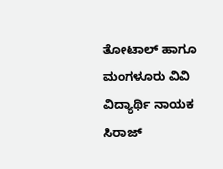ತೋಟಾಲ್ ಹಾಗೂ ಮಂಗಳೂರು ವಿವಿ ವಿದ್ಯಾರ್ಥಿ ನಾಯಕ ಸಿರಾಜ್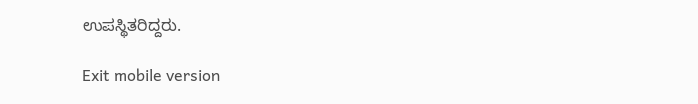ಉಪಸ್ಥಿತರಿದ್ದರು.

Exit mobile version